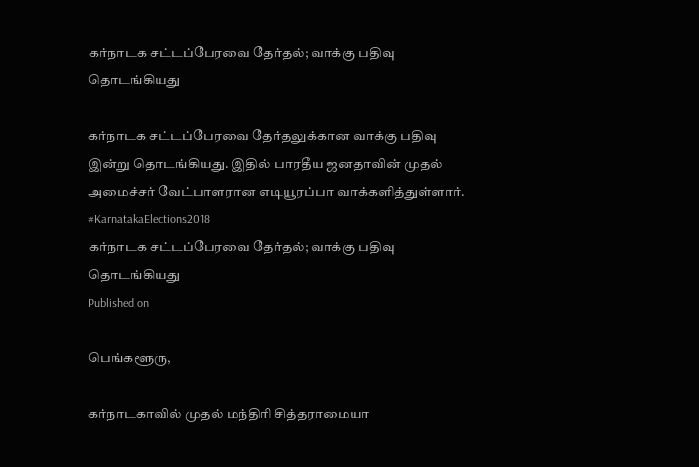கர்நாடக சட்டப்பேரவை தேர்தல்; வாக்கு பதிவு தொடங்கியது

கர்நாடக சட்டப்பேரவை தேர்தலுக்கான வாக்கு பதிவு இன்று தொடங்கியது. இதில் பாரதீய ஜனதாவின் முதல் அமைச்சர் வேட்பாளரான எடியூரப்பா வாக்களித்துள்ளார். #KarnatakaElections2018
கர்நாடக சட்டப்பேரவை தேர்தல்; வாக்கு பதிவு தொடங்கியது
Published on

பெங்களூரு,

கர்நாடகாவில் முதல் மந்திரி சித்தராமையா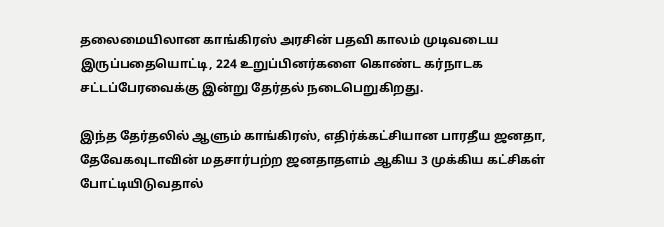தலைமையிலான காங்கிரஸ் அரசின் பதவி காலம் முடிவடைய இருப்பதையொட்டி, 224 உறுப்பினர்களை கொண்ட கர்நாடக சட்டப்பேரவைக்கு இன்று தேர்தல் நடைபெறுகிறது.

இந்த தேர்தலில் ஆளும் காங்கிரஸ், எதிர்க்கட்சியான பாரதீய ஜனதா, தேவேகவுடாவின் மதசார்பற்ற ஜனதாதளம் ஆகிய 3 முக்கிய கட்சிகள் போட்டியிடுவதால்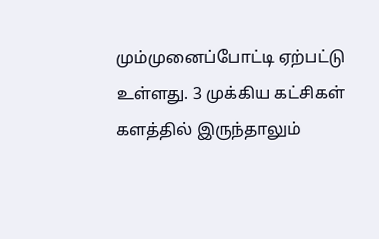மும்முனைப்போட்டி ஏற்பட்டு உள்ளது. 3 முக்கிய கட்சிகள் களத்தில் இருந்தாலும்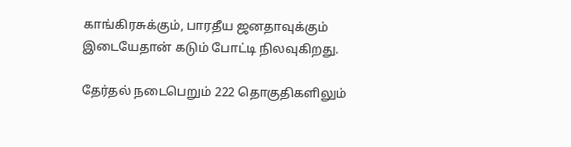காங்கிரசுக்கும், பாரதீய ஜனதாவுக்கும் இடையேதான் கடும் போட்டி நிலவுகிறது.

தேர்தல் நடைபெறும் 222 தொகுதிகளிலும்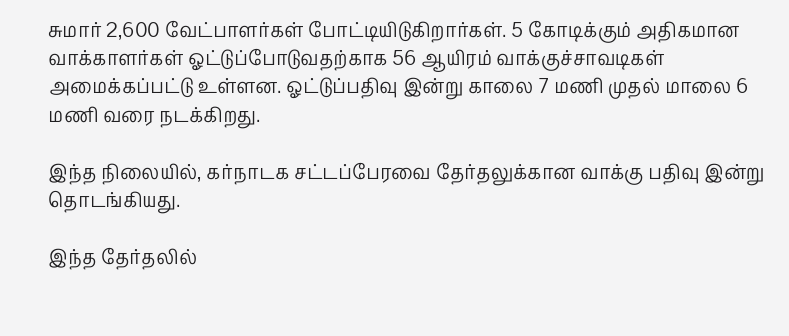சுமார் 2,600 வேட்பாளர்கள் போட்டியிடுகிறார்கள். 5 கோடிக்கும் அதிகமான வாக்காளர்கள் ஓட்டுப்போடுவதற்காக 56 ஆயிரம் வாக்குச்சாவடிகள் அமைக்கப்பட்டு உள்ளன. ஓட்டுப்பதிவு இன்று காலை 7 மணி முதல் மாலை 6 மணி வரை நடக்கிறது.

இந்த நிலையில், கர்நாடக சட்டப்பேரவை தேர்தலுக்கான வாக்கு பதிவு இன்று தொடங்கியது.

இந்த தேர்தலில்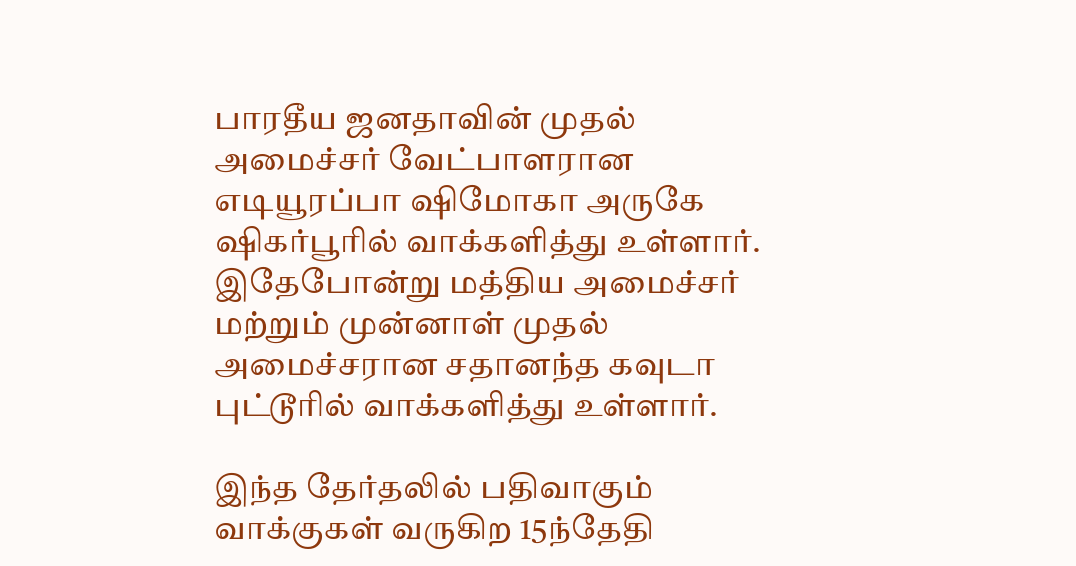பாரதீய ஜனதாவின் முதல் அமைச்சர் வேட்பாளரான எடியூரப்பா ஷிமோகா அருகே ஷிகர்பூரில் வாக்களித்து உள்ளார். இதேபோன்று மத்திய அமைச்சர் மற்றும் முன்னாள் முதல் அமைச்சரான சதானந்த கவுடா புட்டூரில் வாக்களித்து உள்ளார்.

இந்த தேர்தலில் பதிவாகும் வாக்குகள் வருகிற 15ந்தேதி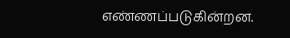எண்ணப்படுகின்றன.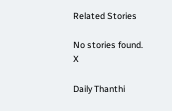Related Stories

No stories found.
X

Daily Thanthi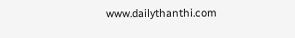www.dailythanthi.com